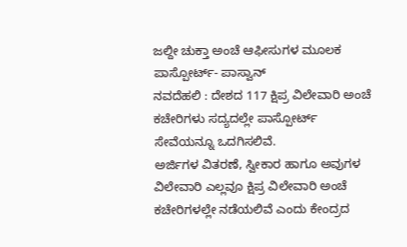ಜಲ್ದೀ ಚುಕ್ತಾ ಅಂಚೆ ಆಫೀಸುಗಳ ಮೂಲಕ ಪಾಸ್ಪೋರ್ಟ್- ಪಾಸ್ವಾನ್
ನವದೆಹಲಿ : ದೇಶದ 117 ಕ್ಷಿಪ್ರ ವಿಲೇವಾರಿ ಅಂಚೆ ಕಚೇರಿಗಳು ಸದ್ಯದಲ್ಲೇ ಪಾಸ್ಪೋರ್ಟ್ ಸೇವೆಯನ್ನೂ ಒದಗಿಸಲಿವೆ.
ಅರ್ಜಿಗಳ ವಿತರಣೆ, ಸ್ವೀಕಾರ ಹಾಗೂ ಅವುಗಳ ವಿಲೇವಾರಿ ಎಲ್ಲವೂ ಕ್ಷಿಪ್ರ ವಿಲೇವಾರಿ ಅಂಚೆ ಕಚೇರಿಗಳಲ್ಲೇ ನಡೆಯಲಿವೆ ಎಂದು ಕೇಂದ್ರದ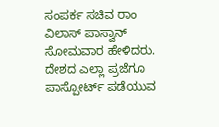ಸಂಪರ್ಕ ಸಚಿವ ರಾಂ ವಿಲಾಸ್ ಪಾಸ್ವಾನ್ ಸೋಮವಾರ ಹೇಳಿದರು. ದೇಶದ ಎಲ್ಲಾ ಪ್ರಜೆಗೂ ಪಾಸ್ಪೋರ್ಟ್ ಪಡೆಯುವ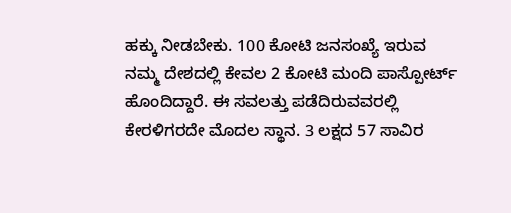ಹಕ್ಕು ನೀಡಬೇಕು. 100 ಕೋಟಿ ಜನಸಂಖ್ಯೆ ಇರುವ ನಮ್ಮ ದೇಶದಲ್ಲಿ ಕೇವಲ 2 ಕೋಟಿ ಮಂದಿ ಪಾಸ್ಪೋರ್ಟ್ ಹೊಂದಿದ್ದಾರೆ. ಈ ಸವಲತ್ತು ಪಡೆದಿರುವವರಲ್ಲಿ ಕೇರಳಿಗರದೇ ಮೊದಲ ಸ್ಥಾನ. 3 ಲಕ್ಷದ 57 ಸಾವಿರ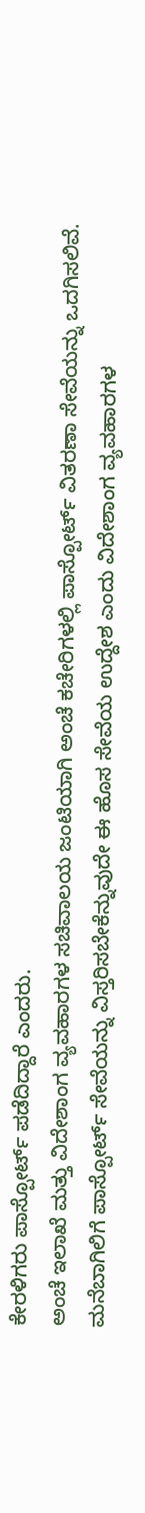ಕೇರಳಿಗರು ಪಾಸ್ಪೋರ್ಟ್ ಪಡೆದಿದ್ದಾರೆ ಎಂದರು.
ಅಂಚೆ ಇಲಾಖೆ ಮತ್ತು ವಿದೇಶಾಂಗ ವ್ಯವಹಾರಗಳ ಸಚಿವಾಲಯ ಜಂಟಿಯಾಗಿ ಅಂಚೆ ಕಚೇರಿಗಳಲ್ಲಿ ಪಾಸ್ಪೋರ್ಟ್ ವಿತರಣಾ ಸೇವೆಯನ್ನು ಒದಗಿಸಲಿವೆ. ಮನೆಬಾಗಿಲಿಗೆ ಪಾಸ್ಪೋರ್ಟ್ ಸೇವೆಯನ್ನು ವಿಸ್ತರಿಸಬೇಕೆನ್ನುವುದೇ ಈ ಹೊಸ ಸೇವೆಯ ಉದ್ದೇಶ ಎಂದು ವಿದೇಶಾಂಗ ವ್ಯವಹಾರಗಳ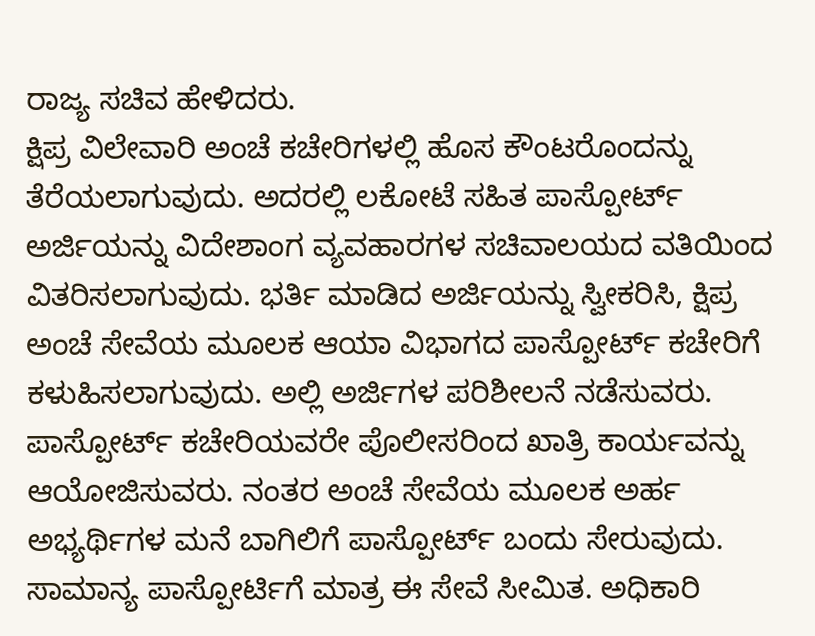ರಾಜ್ಯ ಸಚಿವ ಹೇಳಿದರು.
ಕ್ಷಿಪ್ರ ವಿಲೇವಾರಿ ಅಂಚೆ ಕಚೇರಿಗಳಲ್ಲಿ ಹೊಸ ಕೌಂಟರೊಂದನ್ನು ತೆರೆಯಲಾಗುವುದು. ಅದರಲ್ಲಿ ಲಕೋಟೆ ಸಹಿತ ಪಾಸ್ಪೋರ್ಟ್ ಅರ್ಜಿಯನ್ನು ವಿದೇಶಾಂಗ ವ್ಯವಹಾರಗಳ ಸಚಿವಾಲಯದ ವತಿಯಿಂದ ವಿತರಿಸಲಾಗುವುದು. ಭರ್ತಿ ಮಾಡಿದ ಅರ್ಜಿಯನ್ನು ಸ್ವೀಕರಿಸಿ, ಕ್ಷಿಪ್ರ ಅಂಚೆ ಸೇವೆಯ ಮೂಲಕ ಆಯಾ ವಿಭಾಗದ ಪಾಸ್ಪೋರ್ಟ್ ಕಚೇರಿಗೆ ಕಳುಹಿಸಲಾಗುವುದು. ಅಲ್ಲಿ ಅರ್ಜಿಗಳ ಪರಿಶೀಲನೆ ನಡೆಸುವರು. ಪಾಸ್ಪೋರ್ಟ್ ಕಚೇರಿಯವರೇ ಪೊಲೀಸರಿಂದ ಖಾತ್ರಿ ಕಾರ್ಯವನ್ನು ಆಯೋಜಿಸುವರು. ನಂತರ ಅಂಚೆ ಸೇವೆಯ ಮೂಲಕ ಅರ್ಹ ಅಭ್ಯರ್ಥಿಗಳ ಮನೆ ಬಾಗಿಲಿಗೆ ಪಾಸ್ಪೋರ್ಟ್ ಬಂದು ಸೇರುವುದು.
ಸಾಮಾನ್ಯ ಪಾಸ್ಪೋರ್ಟಿಗೆ ಮಾತ್ರ ಈ ಸೇವೆ ಸೀಮಿತ. ಅಧಿಕಾರಿ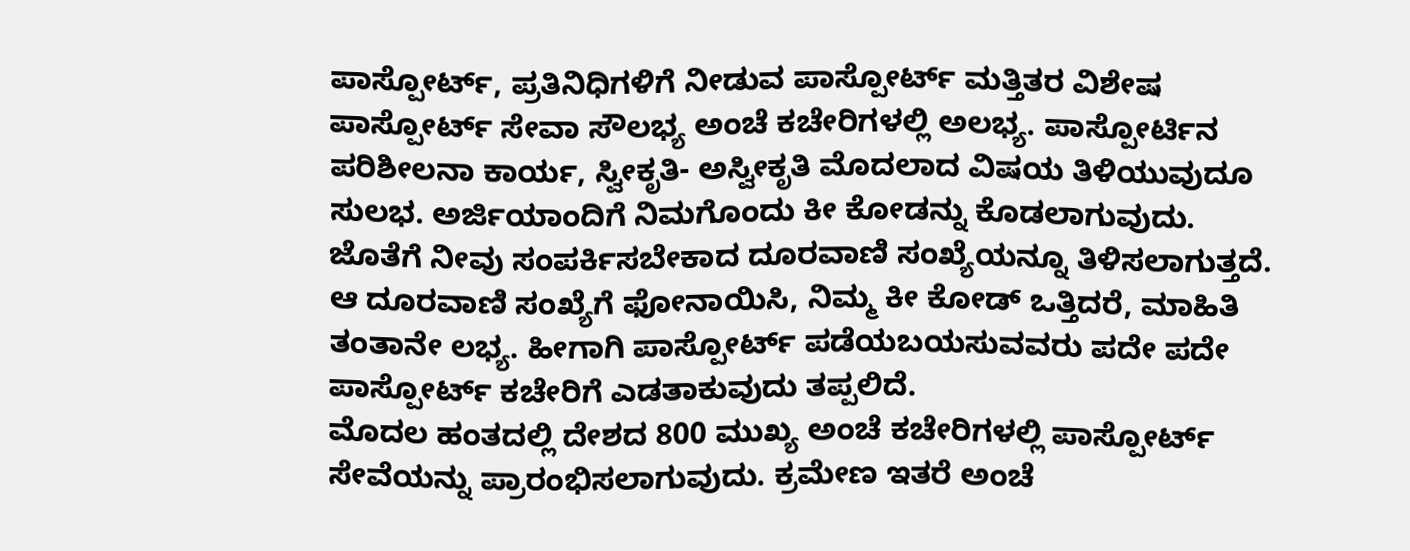ಪಾಸ್ಪೋರ್ಟ್, ಪ್ರತಿನಿಧಿಗಳಿಗೆ ನೀಡುವ ಪಾಸ್ಪೋರ್ಟ್ ಮತ್ತಿತರ ವಿಶೇಷ ಪಾಸ್ಪೋರ್ಟ್ ಸೇವಾ ಸೌಲಭ್ಯ ಅಂಚೆ ಕಚೇರಿಗಳಲ್ಲಿ ಅಲಭ್ಯ. ಪಾಸ್ಪೋರ್ಟಿನ ಪರಿಶೀಲನಾ ಕಾರ್ಯ, ಸ್ವೀಕೃತಿ- ಅಸ್ವೀಕೃತಿ ಮೊದಲಾದ ವಿಷಯ ತಿಳಿಯುವುದೂ ಸುಲಭ. ಅರ್ಜಿಯಾಂದಿಗೆ ನಿಮಗೊಂದು ಕೀ ಕೋಡನ್ನು ಕೊಡಲಾಗುವುದು. ಜೊತೆಗೆ ನೀವು ಸಂಪರ್ಕಿಸಬೇಕಾದ ದೂರವಾಣಿ ಸಂಖ್ಯೆಯನ್ನೂ ತಿಳಿಸಲಾಗುತ್ತದೆ. ಆ ದೂರವಾಣಿ ಸಂಖ್ಯೆಗೆ ಫೋನಾಯಿಸಿ, ನಿಮ್ಮ ಕೀ ಕೋಡ್ ಒತ್ತಿದರೆ, ಮಾಹಿತಿ ತಂತಾನೇ ಲಭ್ಯ. ಹೀಗಾಗಿ ಪಾಸ್ಪೋರ್ಟ್ ಪಡೆಯಬಯಸುವವರು ಪದೇ ಪದೇ ಪಾಸ್ಪೋರ್ಟ್ ಕಚೇರಿಗೆ ಎಡತಾಕುವುದು ತಪ್ಪಲಿದೆ.
ಮೊದಲ ಹಂತದಲ್ಲಿ ದೇಶದ 800 ಮುಖ್ಯ ಅಂಚೆ ಕಚೇರಿಗಳಲ್ಲಿ ಪಾಸ್ಪೋರ್ಟ್ ಸೇವೆಯನ್ನು ಪ್ರಾರಂಭಿಸಲಾಗುವುದು. ಕ್ರಮೇಣ ಇತರೆ ಅಂಚೆ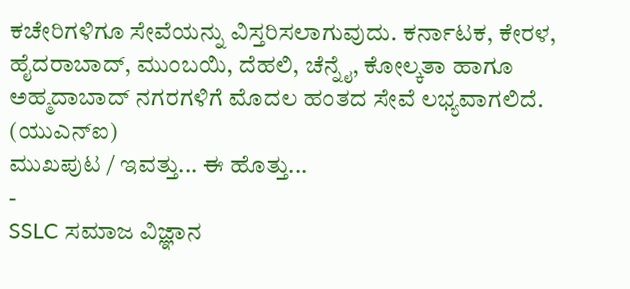ಕಚೇರಿಗಳಿಗೂ ಸೇವೆಯನ್ನು ವಿಸ್ತರಿಸಲಾಗುವುದು. ಕರ್ನಾಟಕ, ಕೇರಳ, ಹೈದರಾಬಾದ್, ಮುಂಬಯಿ, ದೆಹಲಿ, ಚೆನ್ನೈ, ಕೋಲ್ಕತಾ ಹಾಗೂ ಅಹ್ಮದಾಬಾದ್ ನಗರಗಳಿಗೆ ಮೊದಲ ಹಂತದ ಸೇವೆ ಲಭ್ಯವಾಗಲಿದೆ.
(ಯುಎನ್ಐ)
ಮುಖಪುಟ / ಇವತ್ತು... ಈ ಹೊತ್ತು...
-
SSLC ಸಮಾಜ ವಿಜ್ಞಾನ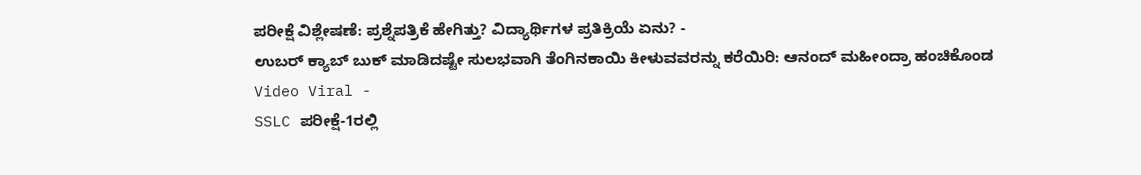ಪರೀಕ್ಷೆ ವಿಶ್ಲೇಷಣೆ: ಪ್ರಶ್ನೆಪತ್ರಿಕೆ ಹೇಗಿತ್ತು? ವಿದ್ಯಾರ್ಥಿಗಳ ಪ್ರತಿಕ್ರಿಯೆ ಏನು? -
ಉಬರ್ ಕ್ಯಾಬ್ ಬುಕ್ ಮಾಡಿದಷ್ಟೇ ಸುಲಭವಾಗಿ ತೆಂಗಿನಕಾಯಿ ಕೀಳುವವರನ್ನು ಕರೆಯಿರಿ: ಆನಂದ್ ಮಹೀಂದ್ರಾ ಹಂಚಿಕೊಂಡ Video Viral -
SSLC ಪರೀಕ್ಷೆ-1ರಲ್ಲಿ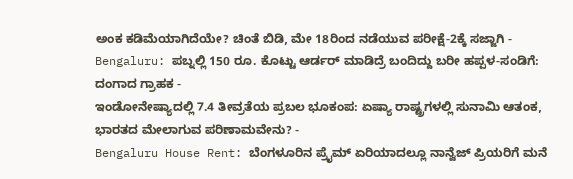ಅಂಕ ಕಡಿಮೆಯಾಗಿದೆಯೇ? ಚಿಂತೆ ಬಿಡಿ, ಮೇ 18ರಿಂದ ನಡೆಯುವ ಪರೀಕ್ಷೆ-2ಕ್ಕೆ ಸಜ್ಜಾಗಿ -
Bengaluru: ಪಬ್ನಲ್ಲಿ 150 ರೂ. ಕೊಟ್ಟು ಆರ್ಡರ್ ಮಾಡಿದ್ರೆ ಬಂದಿದ್ದು ಬರೀ ಹಪ್ಪಳ-ಸಂಡಿಗೆ: ದಂಗಾದ ಗ್ರಾಹಕ -
ಇಂಡೋನೇಷ್ಯಾದಲ್ಲಿ 7.4 ತೀವ್ರತೆಯ ಪ್ರಬಲ ಭೂಕಂಪ: ಏಷ್ಯಾ ರಾಷ್ಟ್ರಗಳಲ್ಲಿ ಸುನಾಮಿ ಆತಂಕ, ಭಾರತದ ಮೇಲಾಗುವ ಪರಿಣಾಮವೇನು? -
Bengaluru House Rent: ಬೆಂಗಳೂರಿನ ಪ್ರೈಮ್ ಏರಿಯಾದಲ್ಲೂ ನಾನ್ವೆಜ್ ಪ್ರಿಯರಿಗೆ ಮನೆ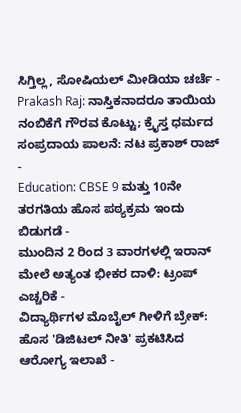ಸಿಗ್ತಿಲ್ಲ, ಸೋಷಿಯಲ್ ಮೀಡಿಯಾ ಚರ್ಚೆ -
Prakash Raj: ನಾಸ್ತಿಕನಾದರೂ ತಾಯಿಯ ನಂಬಿಕೆಗೆ ಗೌರವ ಕೊಟ್ಟು; ಕ್ರೈಸ್ತ ಧರ್ಮದ ಸಂಪ್ರದಾಯ ಪಾಲನೆ: ನಟ ಪ್ರಕಾಶ್ ರಾಜ್ -
Education: CBSE 9 ಮತ್ತು 10ನೇ ತರಗತಿಯ ಹೊಸ ಪಠ್ಯಕ್ರಮ ಇಂದು ಬಿಡುಗಡೆ -
ಮುಂದಿನ 2 ರಿಂದ 3 ವಾರಗಳಲ್ಲಿ ಇರಾನ್ ಮೇಲೆ ಅತ್ಯಂತ ಭೀಕರ ದಾಳಿ: ಟ್ರಂಪ್ ಎಚ್ಚರಿಕೆ -
ವಿದ್ಯಾರ್ಥಿಗಳ ಮೊಬೈಲ್ ಗೀಳಿಗೆ ಬ್ರೇಕ್: ಹೊಸ 'ಡಿಜಿಟಲ್ ನೀತಿ' ಪ್ರಕಟಿಸಿದ ಆರೋಗ್ಯ ಇಲಾಖೆ -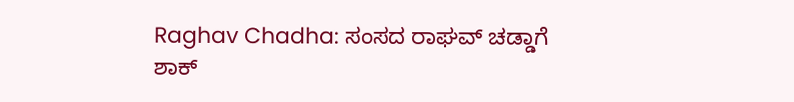Raghav Chadha: ಸಂಸದ ರಾಘವ್ ಚಡ್ಡಾಗೆ ಶಾಕ್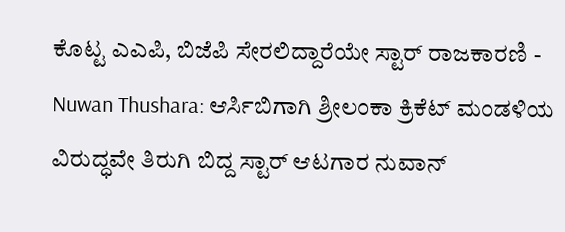ಕೊಟ್ಟ ಎಎಪಿ, ಬಿಜೆಪಿ ಸೇರಲಿದ್ದಾರೆಯೇ ಸ್ಟಾರ್ ರಾಜಕಾರಣಿ -
Nuwan Thushara: ಆರ್ಸಿಬಿಗಾಗಿ ಶ್ರೀಲಂಕಾ ಕ್ರಿಕೆಟ್ ಮಂಡಳಿಯ ವಿರುದ್ಧವೇ ತಿರುಗಿ ಬಿದ್ದ ಸ್ಟಾರ್ ಆಟಗಾರ ನುವಾನ್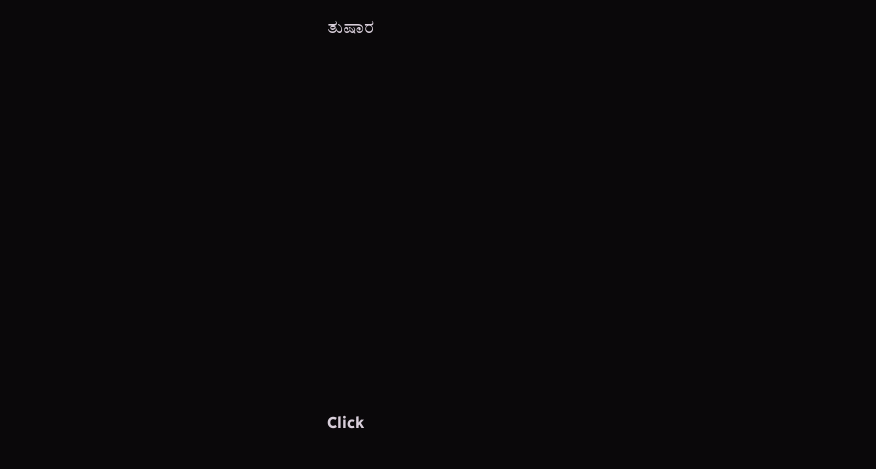ತುಷಾರ












Click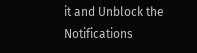it and Unblock the Notifications